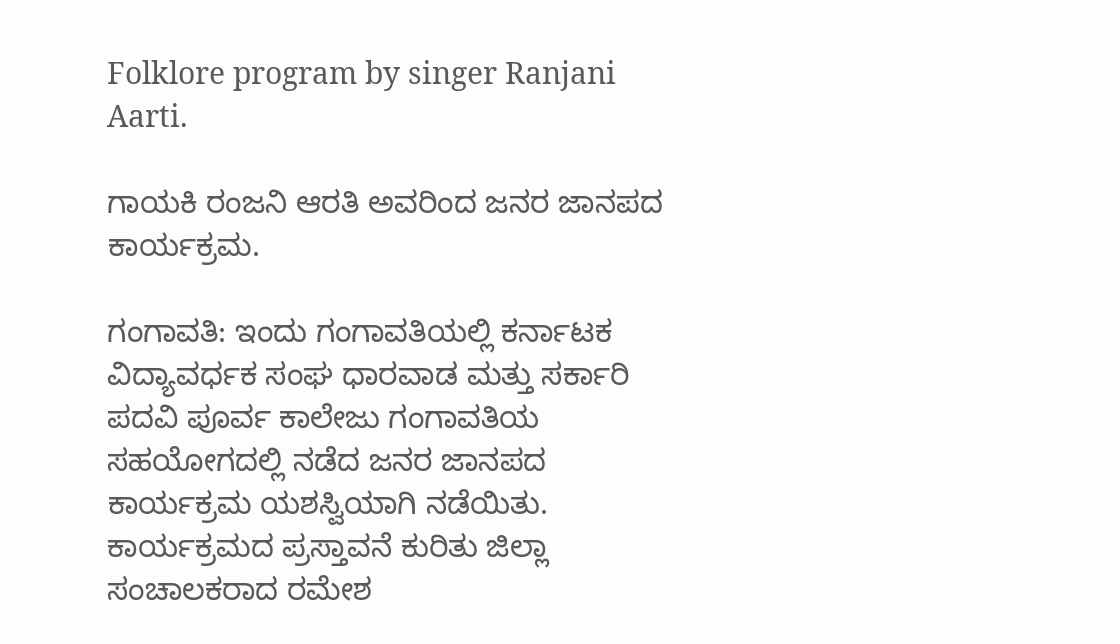Folklore program by singer Ranjani Aarti.

ಗಾಯಕಿ ರಂಜನಿ ಆರತಿ ಅವರಿಂದ ಜನರ ಜಾನಪದ ಕಾರ್ಯಕ್ರಮ.

ಗಂಗಾವತಿ: ಇಂದು ಗಂಗಾವತಿಯಲ್ಲಿ ಕರ್ನಾಟಕ ವಿದ್ಯಾವರ್ಧಕ ಸಂಘ ಧಾರವಾಡ ಮತ್ತು ಸರ್ಕಾರಿ ಪದವಿ ಪೂರ್ವ ಕಾಲೇಜು ಗಂಗಾವತಿಯ ಸಹಯೋಗದಲ್ಲಿ ನಡೆದ ಜನರ ಜಾನಪದ ಕಾರ್ಯಕ್ರಮ ಯಶಸ್ವಿಯಾಗಿ ನಡೆಯಿತು.
ಕಾರ್ಯಕ್ರಮದ ಪ್ರಸ್ತಾವನೆ ಕುರಿತು ಜಿಲ್ಲಾ ಸಂಚಾಲಕರಾದ ರಮೇಶ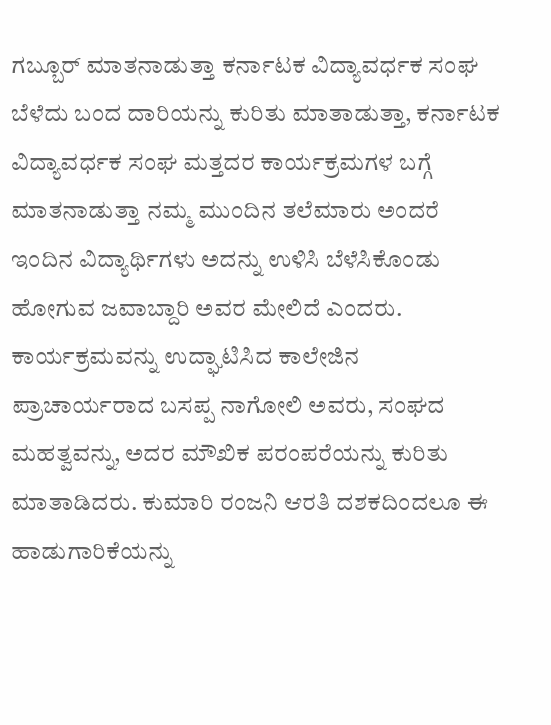ಗಬ್ಬೂರ್ ಮಾತನಾಡುತ್ತಾ ಕರ್ನಾಟಕ ವಿದ್ಯಾವರ್ಧಕ ಸಂಘ ಬೆಳೆದು ಬಂದ ದಾರಿಯನ್ನು ಕುರಿತು ಮಾತಾಡುತ್ತಾ, ಕರ್ನಾಟಕ ವಿದ್ಯಾವರ್ಧಕ ಸಂಘ ಮತ್ತದರ ಕಾರ್ಯಕ್ರಮಗಳ ಬಗ್ಗೆ ಮಾತನಾಡುತ್ತಾ ನಮ್ಮ ಮುಂದಿನ ತಲೆಮಾರು ಅಂದರೆ ಇಂದಿನ ವಿದ್ಯಾರ್ಥಿಗಳು ಅದನ್ನು ಉಳಿಸಿ ಬೆಳೆಸಿಕೊಂಡು ಹೋಗುವ ಜವಾಬ್ದಾರಿ ಅವರ ಮೇಲಿದೆ ಎಂದರು.
ಕಾರ್ಯಕ್ರಮವನ್ನು ಉದ್ಘಾಟಿಸಿದ ಕಾಲೇಜಿನ ಪ್ರಾಚಾರ್ಯರಾದ ಬಸಪ್ಪ ನಾಗೋಲಿ ಅವರು, ಸಂಘದ ಮಹತ್ವವನ್ನು, ಅದರ ಮೌಖಿಕ ಪರಂಪರೆಯನ್ನು ಕುರಿತು ಮಾತಾಡಿದರು. ಕುಮಾರಿ ರಂಜನಿ ಆರತಿ ದಶಕದಿಂದಲೂ ಈ ಹಾಡುಗಾರಿಕೆಯನ್ನು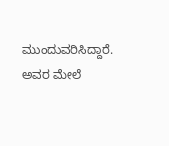ಮುಂದುವರಿಸಿದ್ದಾರೆ. ಅವರ ಮೇಲೆ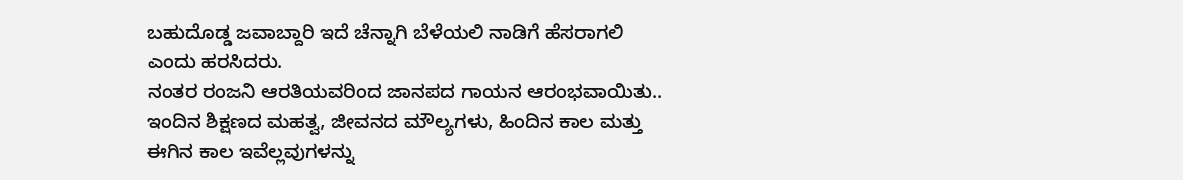ಬಹುದೊಡ್ಡ ಜವಾಬ್ದಾರಿ ಇದೆ ಚೆನ್ನಾಗಿ ಬೆಳೆಯಲಿ ನಾಡಿಗೆ ಹೆಸರಾಗಲಿ ಎಂದು ಹರಸಿದರು.
ನಂತರ ರಂಜನಿ ಆರತಿಯವರಿಂದ ಜಾನಪದ ಗಾಯನ ಆರಂಭವಾಯಿತು.. ಇಂದಿನ ಶಿಕ್ಷಣದ ಮಹತ್ವ, ಜೀವನದ ಮೌಲ್ಯಗಳು, ಹಿಂದಿನ ಕಾಲ ಮತ್ತು ಈಗಿನ ಕಾಲ ಇವೆಲ್ಲವುಗಳನ್ನು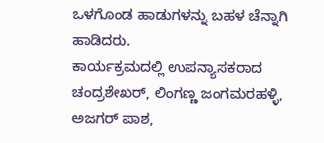ಒಳಗೊಂಡ ಹಾಡುಗಳನ್ನು ಬಹಳ ಚೆನ್ನಾಗಿ ಹಾಡಿದರು.
ಕಾರ್ಯಕ್ರಮದಲ್ಲಿ ಉಪನ್ಯಾಸಕರಾದ ಚಂದ್ರಶೇಖರ್, ಲಿಂಗಣ್ಣ ಜಂಗಮರಹಳ್ಳಿ, ಅಜಗರ್ ಪಾಶ,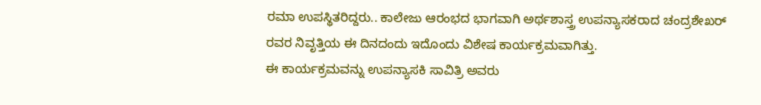ರಮಾ ಉಪಸ್ಥಿತರಿದ್ದರು.. ಕಾಲೇಜು ಆರಂಭದ ಭಾಗವಾಗಿ ಅರ್ಥಶಾಸ್ತ್ರ ಉಪನ್ಯಾಸಕರಾದ ಚಂದ್ರಶೇಖರ್ ರವರ ನಿವೃತ್ತಿಯ ಈ ದಿನದಂದು ಇದೊಂದು ವಿಶೇಷ ಕಾರ್ಯಕ್ರಮವಾಗಿತ್ತು.
ಈ ಕಾರ್ಯಕ್ರಮವನ್ನು ಉಪನ್ಯಾಸಕಿ ಸಾವಿತ್ರಿ ಅವರು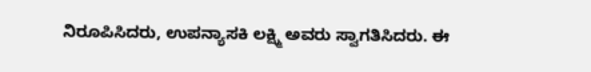ನಿರೂಪಿಸಿದರು, ಉಪನ್ಯಾಸಕಿ ಲಕ್ಷ್ಮಿ ಅವರು ಸ್ವಾಗತಿಸಿದರು. ಈ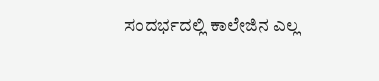ಸಂದರ್ಭದಲ್ಲಿ ಕಾಲೇಜಿನ ಎಲ್ಲ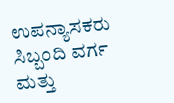ಉಪನ್ಯಾಸಕರು ಸಿಬ್ಬಂದಿ ವರ್ಗ ಮತ್ತು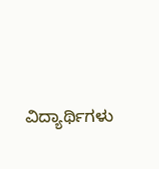ವಿದ್ಯಾರ್ಥಿಗಳು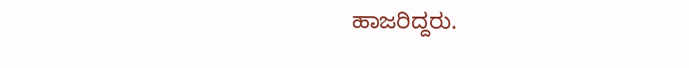ಹಾಜರಿದ್ದರು.